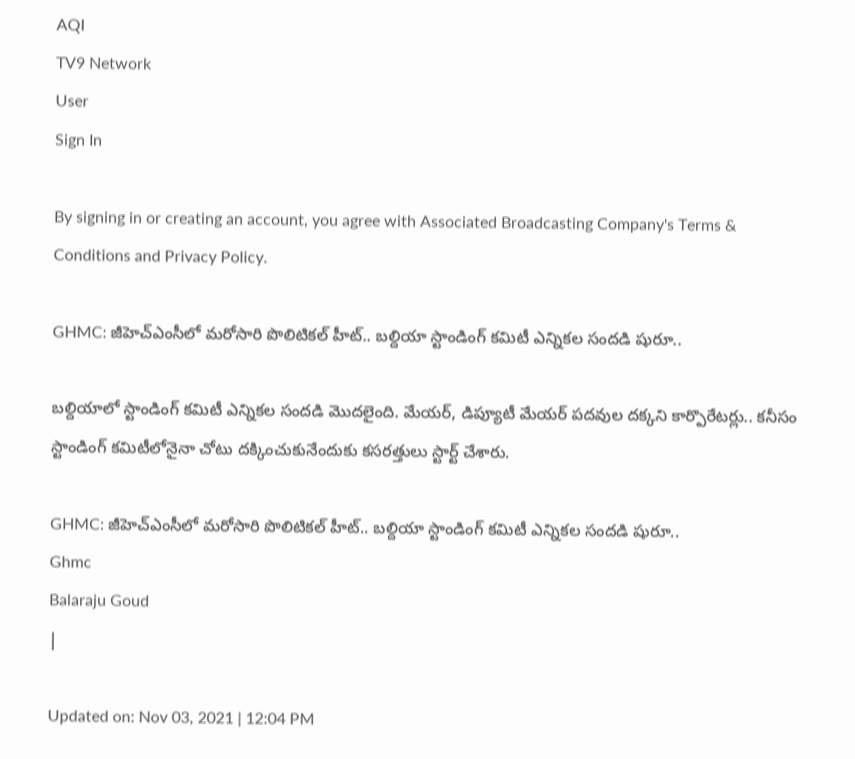AQI
TV9 Network
User
Sign In

By signing in or creating an account, you agree with Associated Broadcasting Company's Terms & Conditions and Privacy Policy.

GHMC: జీహెచ్ఎంసీలో మరోసారి పొలిటికల్ హీట్.. బల్దియా స్టాండింగ్ కమిటీ ఎన్నికల సందడి షురూ..

బల్దియాలో స్టాండింగ్ కమిటీ ఎన్నికల సందడి మొదలైంది. మేయర్, డిప్యూటీ మేయర్ పదవుల దక్కని కార్పొరేటర్లు.. కనీసం స్టాండింగ్ కమిటీలోనైనా చోటు దక్కించుకునేందుకు కసరత్తులు స్టార్ట్ చేశారు.

GHMC: జీహెచ్ఎంసీలో మరోసారి పొలిటికల్ హీట్.. బల్దియా స్టాండింగ్ కమిటీ ఎన్నికల సందడి షురూ..
Ghmc
Balaraju Goud
|

Updated on: Nov 03, 2021 | 12:04 PM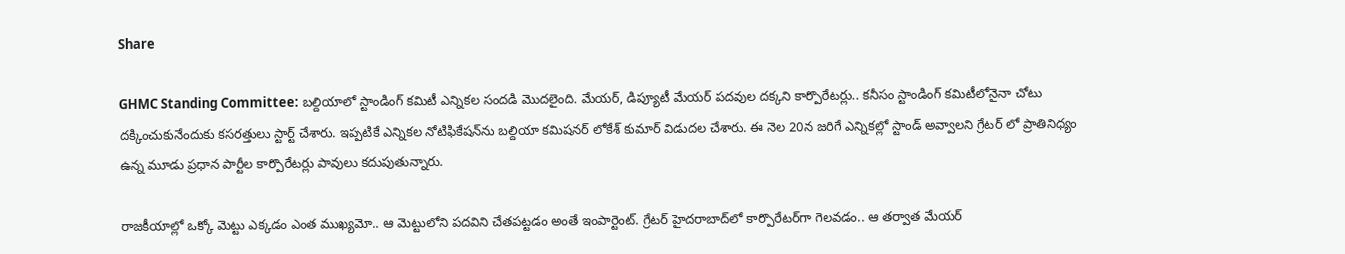Share

GHMC Standing Committee: బల్దియాలో స్టాండింగ్ కమిటీ ఎన్నికల సందడి మొదలైంది. మేయర్, డిప్యూటీ మేయర్ పదవుల దక్కని కార్పొరేటర్లు.. కనీసం స్టాండింగ్ కమిటీలోనైనా చోటు దక్కించుకునేందుకు కసరత్తులు స్టార్ట్ చేశారు. ఇప్పటికే ఎన్నికల నోటిఫికేషన్‌ను బల్దియా కమిషనర్ లోకేశ్ కుమార్ విడుదల చేశారు. ఈ నెల 20న జరిగే ఎన్నికల్లో స్టాండ్ అవ్వాలని గ్రేటర్ లో ప్రాతినిధ్యం ఉన్న మూడు ప్రధాన పార్టీల కార్పొరేటర్లు పావులు కదుపుతున్నారు.

రాజకీయాల్లో ఒక్కో మెట్టు ఎక్కడం ఎంత ముఖ్యమో.. ఆ మెట్టులోని పదవిని చేతపట్టడం అంతే ఇంపార్టెంట్. గ్రేటర్ హైదరాబాద్‌లో కార్పొరేటర్‌గా గెలవడం.. ఆ తర్వాత మేయర్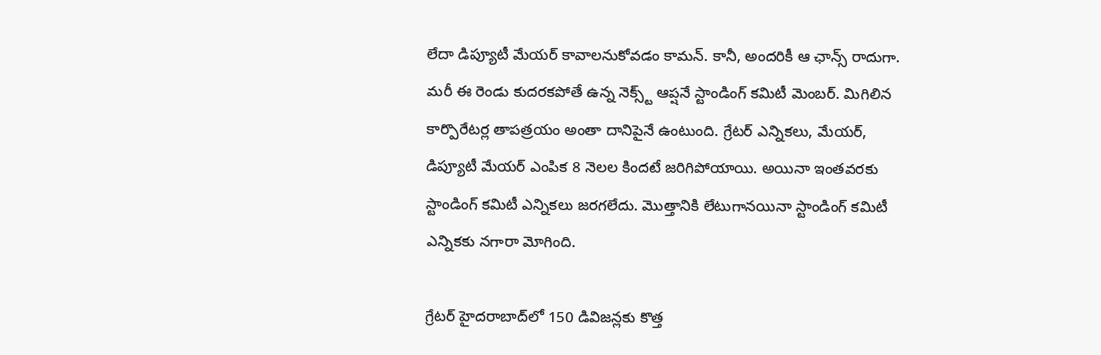లేదా డిప్యూటీ మేయర్ కావాలనుకోవడం కామన్. కానీ, అందరికీ ఆ ఛాన్స్ రాదుగా. మరీ ఈ రెండు కుదరకపోతే ఉన్న నెక్స్ట్ ఆప్షనే స్టాండింగ్ కమిటీ మెంబర్. మిగిలిన కార్పొరేటర్ల తాపత్రయం అంతా దానిపైనే ఉంటుంది. గ్రేటర్ ఎన్నికలు, మేయర్, డిప్యూటీ మేయర్ ఎంపిక 8 నెలల కిందటే జరిగిపోయాయి. అయినా ఇంతవరకు స్టాండింగ్ కమిటీ ఎన్నికలు జరగలేదు. మొత్తానికి లేటుగానయినా స్టాండింగ్ కమిటీ ఎన్నికకు నగారా మోగింది.

గ్రేటర్ హైదరాబాద్‌లో 150 డివిజన్లకు కొత్త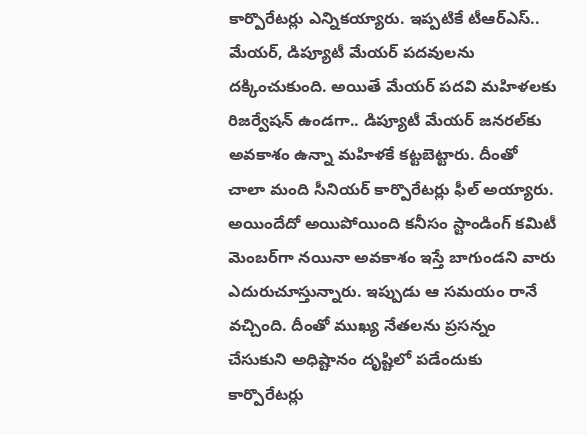కార్పొరేటర్లు ఎన్నికయ్యారు. ఇప్పటికే టీఆర్ఎస్.. మేయర్, డిప్యూటీ మేయర్ పదవులను దక్కించుకుంది. అయితే మేయర్ పదవి మహిళలకు రిజర్వేషన్ ఉండగా.. డిప్యూటీ మేయర్ జనరల్‌కు అవకాశం ఉన్నా మహిళకే కట్టబెట్టారు. దీంతో చాలా మంది సీనియర్ కార్పొరేటర్లు ఫీల్ అయ్యారు. అయిందేదో అయిపోయింది కనీసం స్టాండింగ్ కమిటీ మెంబర్‌గా నయినా అవకాశం ఇస్తే బాగుండని వారు ఎదురుచూస్తున్నారు. ఇప్పుడు ఆ సమయం రానే వచ్చింది. దీంతో ముఖ్య నేతలను ప్రసన్నం చేసుకుని అధిష్టానం దృష్టిలో పడేందుకు కార్పొరేటర్లు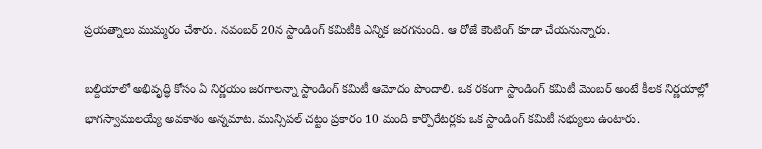ప్రయత్నాలు ముమ్మరం చేశారు. నవంబర్ 20న స్టాండింగ్ కమిటీకి ఎన్నిక జరగనుంది. ఆ రోజే కౌంటింగ్ కూడా చేయనున్నారు.

బల్దియాలో అభివృద్ధి కోసం ఏ నిర్ణయం జరగాలన్నా స్టాండింగ్ కమిటీ ఆమోదం పొందాలి. ఒక రకంగా స్టాండింగ్ కమిటీ మెంబర్ అంటే కీలక నిర్ణయాల్లో భాగస్వాములయ్యే అవకాశం అన్నమాట. మున్సిపల్ చట్టం ప్రకారం 10 మంది కార్పొరేటర్లకు ఒక స్టాండింగ్ కమిటీ సభ్యులు ఉంటారు.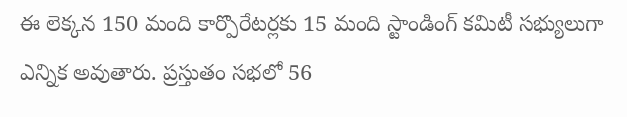ఈ లెక్కన 150 మంది కార్పొరేటర్లకు 15 మంది స్టాండింగ్ కమిటీ సభ్యులుగా ఎన్నిక అవుతారు. ప్రస్తుతం సభలో 56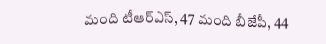మంది టీఆర్ఎస్, 47 మంది బీజేపీ, 44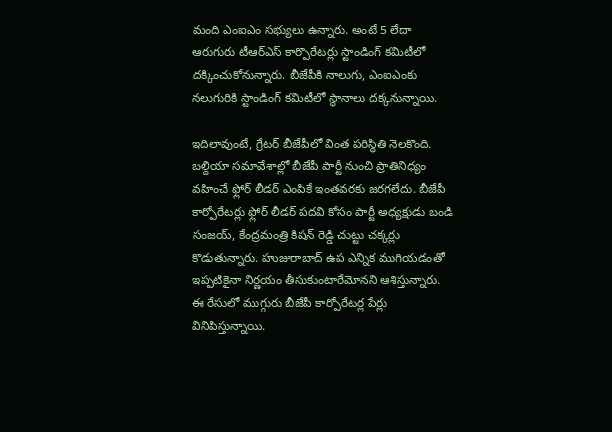మంది ఎంఐఎం సభ్యులు ఉన్నారు. అంటే 5 లేదా ఆరుగురు టీఆర్ఎస్ కార్పొరేటర్లు స్టాండింగ్ కమిటీలో దక్కించుకోనున్నారు. బీజేపీకి నాలుగు, ఎంఐఎంకు నలుగురికి స్టాండింగ్ కమిటీలో స్థానాలు దక్కనున్నాయి.

ఇదిలావుంటే, గ్రేటర్ బీజేపీలో వింత పరిస్థితి నెలకొంది. బల్దియా సమావేశాల్లో బీజేపీ పార్టీ నుంచి ప్రాతినిధ్యం వహించే ఫ్లోర్ లీడర్ ఎంపికే ఇంతవరకు జరగలేదు. బీజేపీ కార్పోరేటర్లు ఫ్లోర్ లీడర్ పదవి కోసం పార్టీ అధ్యక్షుడు బండి సంజయ్, కేంద్రమంత్రి కిషన్ రెడ్డి చుట్టు చక్కర్లు కొడుతున్నారు. హుజురాబాద్ ఉప ఎన్నిక ముగియడంతో ఇప్పటికైనా నిర్ణయం తీసుకుంటారేమోనని ఆశిస్తున్నారు. ఈ రేసులో ముగ్గురు బీజేపీ కార్పోరేటర్ల పేర్లు వినిపిస్తున్నాయి.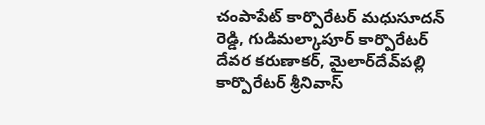చంపాపేట్ కార్పొరేటర్ మధుసూదన్ రెడ్డి, గుడిమల్కాపూర్ కార్పొరేటర్ దేవర కరుణాకర్, మైలార్‌దేవ్‌పల్లి కార్పొరేటర్ శ్రీనివాస్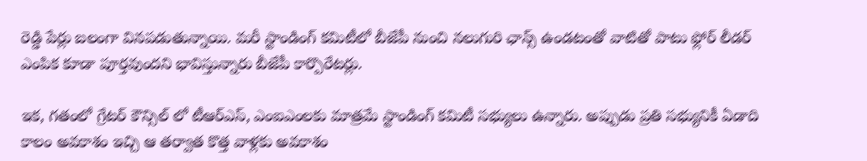రెడ్డి పేర్లు బలంగా వినపడుతున్నాయి. మరీ స్టాండింగ్ కమిటీలో బీజేపీ నుంచి నలుగురి ఛాన్స్ ఉండటంతో వాటితో పాటు ఫ్లోర్ లీడర్ ఎంపిక కూడా పూర్తవుందని భావిస్తున్నారు బీజేపీ కార్పొరేటర్లు.

ఇక, గతంలో గ్రేటర్ కౌన్సిల్ లో టీఆర్ఎస్, ఎంఐఎంలకు మాత్రమే స్టాండింగ్ కమిటీ సభ్యులు ఉన్నారు. అప్పుడు ప్రతి సభ్యునికీ ఏడాది కాలం అవకాశం ఇచ్చి ఆ తర్వాత కొత్త వాళ్లకు అవకాశం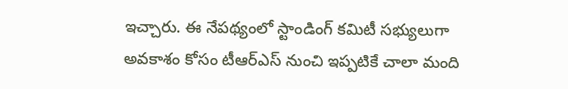ఇచ్చారు. ఈ నేపథ్యంలో స్టాండింగ్ కమిటీ సభ్యులుగా అవకాశం కోసం టీఆర్ఎస్ నుంచి ఇప్పటికే చాలా మంది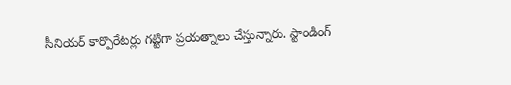సీనియర్ కార్పొరేటర్లు గట్టిగా ప్రయత్నాలు చేస్తున్నారు. స్టాండింగ్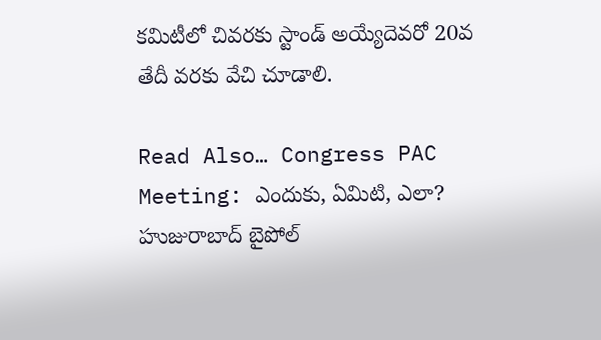కమిటీలో చివరకు స్టాండ్ అయ్యేదెవరో 20వ తేదీ వరకు వేచి చూడాలి.

Read Also… Congress PAC Meeting: ఎందుకు, ఏమిటి, ఎలా? హుజురాబాద్‌ బైపోల్‌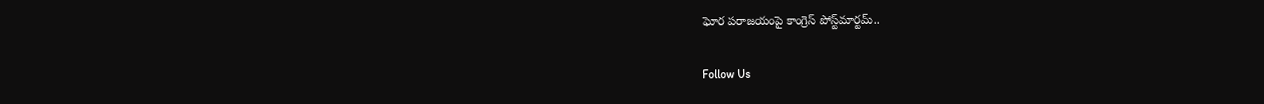ఘోర పరాజయంపై కాంగ్రెస్ పోస్ట్‌మార్టమ్..

Follow Us